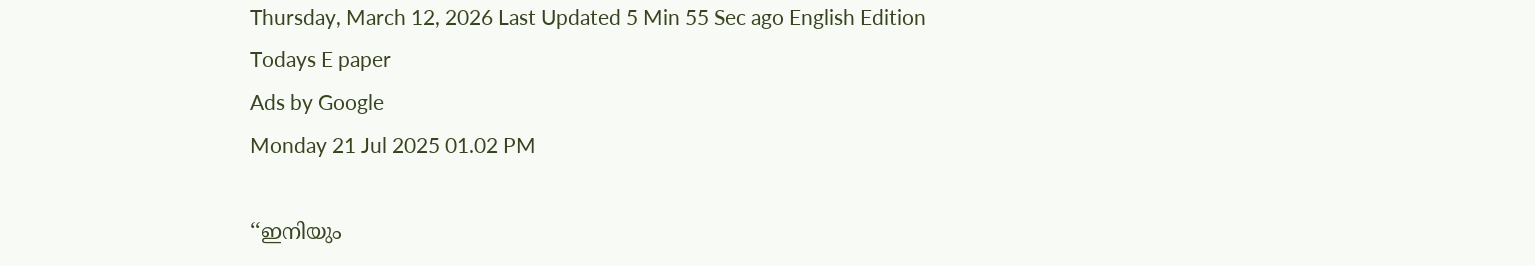Thursday, March 12, 2026 Last Updated 5 Min 55 Sec ago English Edition
Todays E paper
Ads by Google
Monday 21 Jul 2025 01.02 PM

‘‘ഇനിയും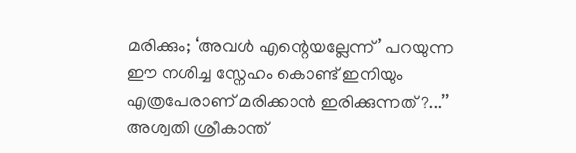മരിക്കും; ‘അവൾ എന്റെയല്ലേന്ന്’ പറയുന്ന ഈ നശിച്ച സ്നേഹം കൊണ്ട് ഇനിയും എത്രപേരാണ് മരിക്കാൻ ഇരിക്കുന്നത് ?...’’ അശ്വതി ശ്രീകാന്ത്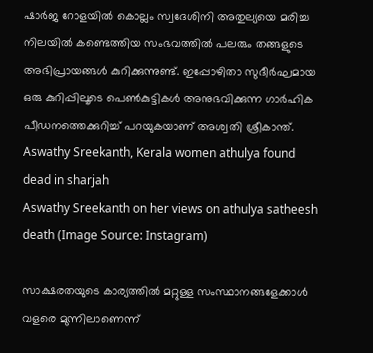ഷാര്‍ജ റോളയില്‍ കൊല്ലം സ്വദേശിനി അതുല്യയെ മരിച്ച നിലയില്‍ കണ്ടെത്തിയ സംഭവത്തില്‍ പലരും തങ്ങളുടെ അഭിപ്രായങ്ങള്‍ കുറിക്കുന്നുണ്ട്. ഇപ്പോഴിതാ സുദീര്‍ഘമായ ഒരു കുറിപ്പിലൂടെ പെണ്‍കുട്ടികള്‍ അനുഭവിക്കുന്ന ഗാര്‍ഹിക പീഡനത്തെക്കുറിച്ച് പറയുകയാണ് അശ്വതി ശ്രീകാന്ത്.
Aswathy Sreekanth, Kerala women athulya found dead in sharjah
Aswathy Sreekanth on her views on athulya satheesh death (Image Source: Instagram)

സാക്ഷരതയുടെ കാര്യത്തില്‍ മറ്റുള്ള സംസ്ഥാനങ്ങളേക്കാള്‍ വളരെ മുന്നിലാണെന്ന്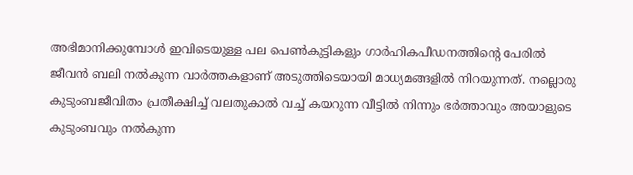അഭിമാനിക്കുമ്പോള്‍ ഇവിടെയുള്ള പല പെണ്‍കുട്ടികളും ഗാര്‍ഹികപീഡനത്തിന്റെ പേരില്‍ ജീവന്‍ ബലി നല്‍കുന്ന വാര്‍ത്തകളാണ് അടുത്തിടെയായി മാധ്യമങ്ങളില്‍ നിറയുന്നത്. നല്ലൊരു കുടുംബജീവിതം പ്രതീക്ഷിച്ച് വലതുകാല്‍ വച്ച് കയറുന്ന വീട്ടില്‍ നിന്നും ഭര്‍ത്താവും അയാളുടെ കുടുംബവും നല്‍കുന്ന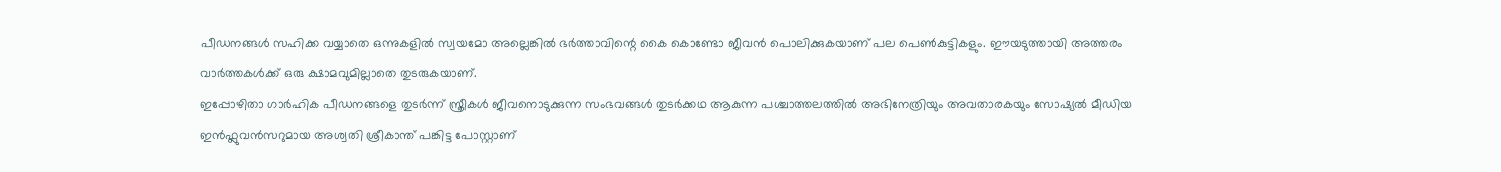പീഡനങ്ങള്‍ സഹിക്ക വയ്യാതെ ഒന്നുകളില്‍ സ്വയമോ അല്ലെങ്കില്‍ ഭര്‍ത്താവിന്റെ കൈ കൊണ്ടോ ജീവന്‍ പൊലിക്കുകയാണ് പല പെണ്‍കുട്ടികളും. ഈയടുത്തായി അത്തരം വാര്‍ത്തകള്‍ക്ക് ഒരു ക്ഷാമവുമില്ലാതെ തുടരുകയാണ്.
ഇപ്പോഴിതാ ഗാർഹിക പീഡനങ്ങളെ തുടർന്ന് സ്ത്രീകൾ ജീവനൊടുക്കുന്ന സംഭവങ്ങൾ തുടർക്കഥ ആകുന്ന പശ്ചാത്തലത്തിൽ അഭിനേത്രിയും അവതാരകയും സോഷ്യല്‍ മീഡിയ ഇന്‍ഫ്ലുവന്‍സറുമായ അശ്വതി ശ്രീകാന്ത് പങ്കിട്ട പോസ്റ്റാണ്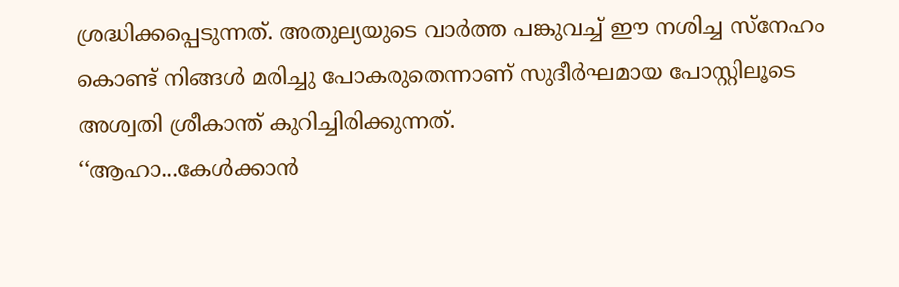ശ്രദ്ധിക്കപ്പെടുന്നത്. അതുല്യയുടെ വാർത്ത പങ്കുവച്ച് ഈ നശിച്ച സ്നേഹം കൊണ്ട് നിങ്ങൾ മരിച്ചു പോകരുതെന്നാണ് സുദീര്‍ഘമായ പോസ്റ്റിലൂടെ അശ്വതി ശ്രീകാന്ത് കുറിച്ചിരിക്കുന്നത്.
‘‘ആഹാ...കേൾക്കാൻ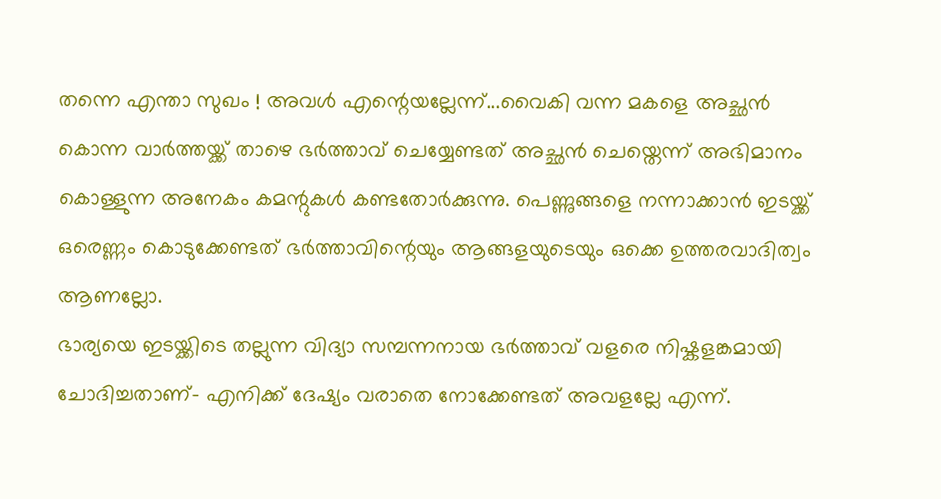തന്നെ എന്താ സുഖം ! അവൾ എന്റെയല്ലേന്ന്...വൈകി വന്ന മകളെ അച്ഛൻ കൊന്ന വാർത്തയ്ക്ക് താഴെ ഭർത്താവ് ചെയ്യേണ്ടത് അച്ഛൻ ചെയ്തെന്ന് അഭിമാനം കൊള്ളുന്ന അനേകം കമന്റുകൾ കണ്ടതോർക്കുന്നു. പെണ്ണുങ്ങളെ നന്നാക്കാൻ ഇടയ്ക്ക് ഒരെണ്ണം കൊടുക്കേണ്ടത് ഭർത്താവിന്റെയും ആങ്ങളയുടെയും ഒക്കെ ഉത്തരവാദിത്വം ആണല്ലോ.
ഭാര്യയെ ഇടയ്ക്കിടെ തല്ലുന്ന വിദ്യാ സമ്പന്നനായ ഭർത്താവ് വളരെ നിഷ്കളങ്കമായി ചോദിച്ചതാണ്- എനിക്ക് ദേഷ്യം വരാതെ നോക്കേണ്ടത് അവളല്ലേ എന്ന്.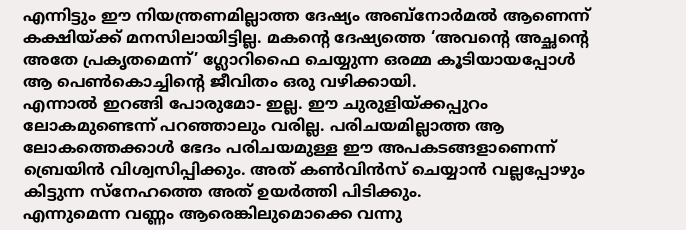എന്നിട്ടും ഈ നിയന്ത്രണമില്ലാത്ത ദേഷ്യം അബ്നോര്‍മല്‍ ആണെന്ന് കക്ഷിയ്ക്ക് മനസിലായിട്ടില്ല. മകന്റെ ദേഷ്യത്തെ ‘അവന്റെ അച്ഛന്റെ അതേ പ്രകൃതമെന്ന്’ ഗ്ലോറിഫൈ ചെയ്യുന്ന ഒരമ്മ കൂടിയായപ്പോൾ ആ പെൺകൊച്ചിന്റെ ജീവിതം ഒരു വഴിക്കായി.
എന്നാൽ ഇറങ്ങി പോരുമോ- ഇല്ല. ഈ ചുരുളിയ്ക്കപ്പുറം ലോകമുണ്ടെന്ന് പറഞ്ഞാലും വരില്ല. പരിചയമില്ലാത്ത ആ ലോകത്തെക്കാൾ ഭേദം പരിചയമുള്ള ഈ അപകടങ്ങളാണെന്ന് ബ്രെയിൻ വിശ്വസിപ്പിക്കും. അത് കൺവിൻസ് ചെയ്യാൻ വല്ലപ്പോഴും കിട്ടുന്ന സ്നേഹത്തെ അത് ഉയർത്തി പിടിക്കും.
എന്നുമെന്ന വണ്ണം ആരെങ്കിലുമൊക്കെ വന്നു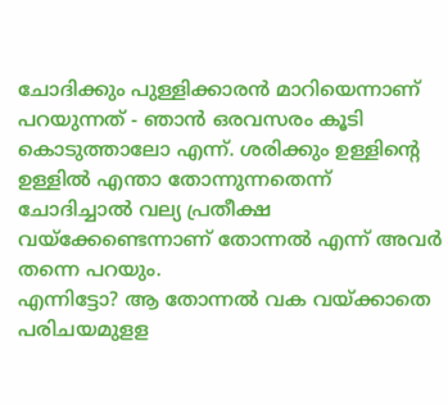ചോദിക്കും പുള്ളിക്കാരൻ മാറിയെന്നാണ് പറയുന്നത് - ഞാൻ ഒരവസരം കൂടി കൊടുത്താലോ എന്ന്. ശരിക്കും ഉള്ളിന്റെ ഉള്ളിൽ എന്താ തോന്നുന്നതെന്ന് ചോദിച്ചാൽ വല്യ പ്രതീക്ഷ വയ്ക്കേണ്ടെന്നാണ് തോന്നൽ എന്ന് അവർ തന്നെ പറയും.
എന്നിട്ടോ? ആ തോന്നൽ വക വയ്ക്കാതെ പരിചയമുളള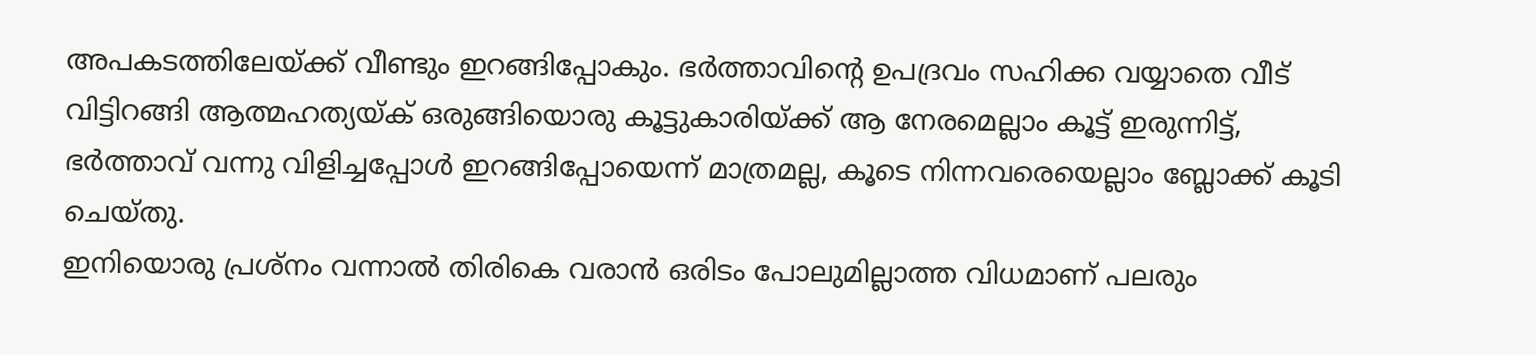അപകടത്തിലേയ്ക്ക് വീണ്ടും ഇറങ്ങിപ്പോകും. ഭർത്താവിന്റെ ഉപദ്രവം സഹിക്ക വയ്യാതെ വീട് വിട്ടിറങ്ങി ആത്മഹത്യയ്ക് ഒരുങ്ങിയൊരു കൂട്ടുകാരിയ്ക്ക് ആ നേരമെല്ലാം കൂട്ട് ഇരുന്നിട്ട്, ഭർത്താവ് വന്നു വിളിച്ചപ്പോൾ ഇറങ്ങിപ്പോയെന്ന് മാത്രമല്ല, കൂടെ നിന്നവരെയെല്ലാം ബ്ലോക്ക് കൂടി ചെയ്തു.
ഇനിയൊരു പ്രശ്നം വന്നാൽ തിരികെ വരാൻ ഒരിടം പോലുമില്ലാത്ത വിധമാണ് പലരും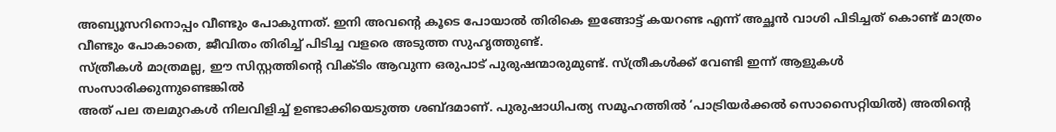അബ്യൂസറിനൊപ്പം വീണ്ടും പോകുന്നത്. ഇനി അവന്റെ കൂടെ പോയാൽ തിരികെ ഇങ്ങോട്ട് കയറണ്ട എന്ന് അച്ഛൻ വാശി പിടിച്ചത് കൊണ്ട് മാത്രം വീണ്ടും പോകാതെ, ജീവിതം തിരിച്ച് പിടിച്ച വളരെ അടുത്ത സുഹൃത്തുണ്ട്.
സ്ത്രീകൾ മാത്രമല്ല, ഈ സിസ്റ്റത്തിന്റെ വിക്ടിം ആവുന്ന ഒരുപാട് പുരുഷന്മാരുമുണ്ട്. സ്ത്രീകൾക്ക് വേണ്ടി ഇന്ന് ആളുകൾ സംസാരിക്കുന്നുണ്ടെങ്കിൽ
അത് പല തലമുറകൾ നിലവിളിച്ച് ഉണ്ടാക്കിയെടുത്ത ശബ്ദമാണ്. പുരുഷാധിപത്യ സമൂഹത്തില്‍ ‘പാട്രിയര്‍ക്കല്‍ സൊസൈറ്റിയിൽ) അതിന്റെ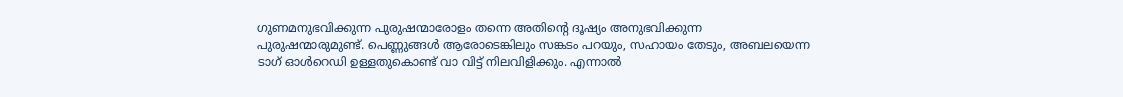ഗുണമനുഭവിക്കുന്ന പുരുഷന്മാരോളം തന്നെ അതിന്റെ ദൂഷ്യം അനുഭവിക്കുന്ന പുരുഷന്മാരുമുണ്ട്. പെണ്ണുങ്ങൾ ആരോടെങ്കിലും സങ്കടം പറയും, സഹായം തേടും, അബലയെന്ന ടാഗ് ഓൾറെഡി ഉള്ളതുകൊണ്ട് വാ വിട്ട് നിലവിളിക്കും. എന്നാൽ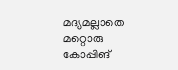മദ്യമല്ലാതെ മറ്റൊരു കോപ്പിങ്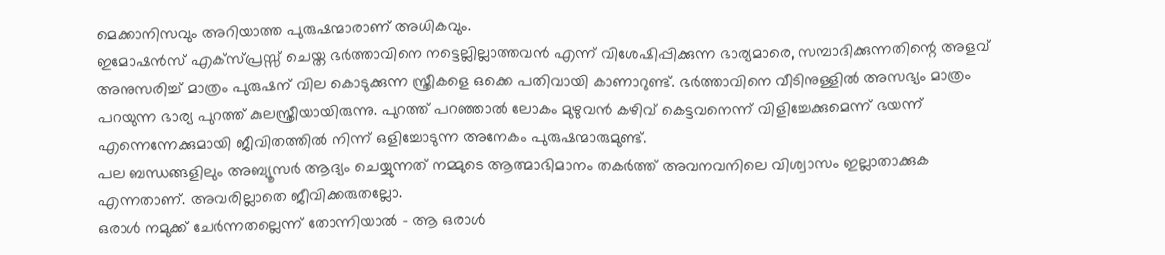മെക്കാനിസവും അറിയാത്ത പുരുഷന്മാരാണ് അധികവും.
ഇമോഷൻസ് എക്സ്പ്രസ്സ് ചെയ്ത ഭർത്താവിനെ നട്ടെല്ലില്ലാത്തവൻ എന്ന് വിശേഷിപ്പിക്കുന്ന ഭാര്യമാരെ, സമ്പാദിക്കുന്നതിന്റെ അളവ് അനുസരിച്ച് മാത്രം പുരുഷന് വില കൊടുക്കുന്ന സ്ത്രീകളെ ഒക്കെ പതിവായി കാണാറുണ്ട്. ഭർത്താവിനെ വീടിനുള്ളിൽ അസഭ്യം മാത്രം പറയുന്ന ഭാര്യ പുറത്ത് കുലസ്ത്രീയായിരുന്നു. പുറത്ത് പറഞ്ഞാൽ ലോകം മുഴുവൻ കഴിവ് കെട്ടവനെന്ന് വിളിച്ചേക്കുമെന്ന് ഭയന്ന് എന്നെന്നേക്കുമായി ജീവിതത്തിൽ നിന്ന് ഒളിച്ചോടുന്ന അനേകം പുരുഷന്മാരുമുണ്ട്.
പല ബന്ധങ്ങളിലും അബ്യൂസർ ആദ്യം ചെയ്യുന്നത് നമ്മുടെ ആത്മാഭിമാനം തകർത്ത് അവനവനിലെ വിശ്വാസം ഇല്ലാതാക്കുക എന്നതാണ്. അവരില്ലാതെ ജീവിക്കരുതല്ലോ.
ഒരാൾ നമുക്ക് ചേർന്നതല്ലെന്ന് തോന്നിയാൽ - ആ ഒരാൾ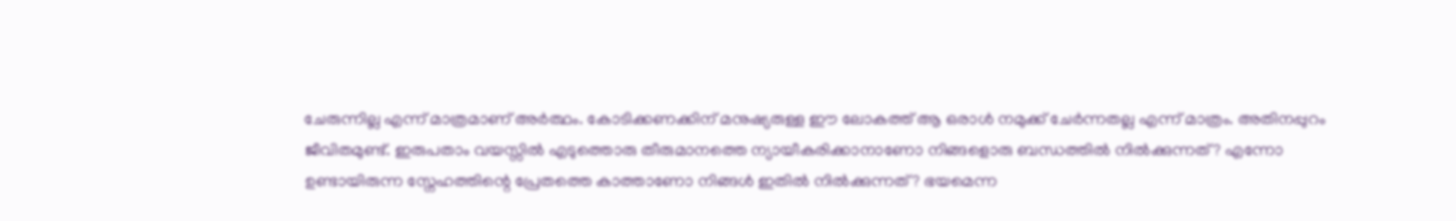ചേരുന്നില്ല എന്ന് മാത്രമാണ് അർത്ഥം. കോടിക്കണക്കിന് മനുഷ്യരുള്ള ഈ ലോകത്ത് ആ ഒരാൾ നമുക്ക് ചേർന്നതല്ല എന്ന് മാത്രം. അതിനപ്പുറം ജീവിതമുണ്ട്. ഇരുപതാം വയസ്സിൽ എടുത്തൊരു തീരുമാനത്തെ ന്യായീകരിക്കാനാണോ നിങ്ങളൊരു ബന്ധത്തിൽ നിൽക്കുന്നത്? എന്നോ ഉണ്ടായിരുന്ന സ്നേഹത്തിന്റെ പ്രേതത്തെ കാത്താണോ നിങ്ങൾ ഇതിൽ നിൽക്കുന്നത്? ഭയമെന്ന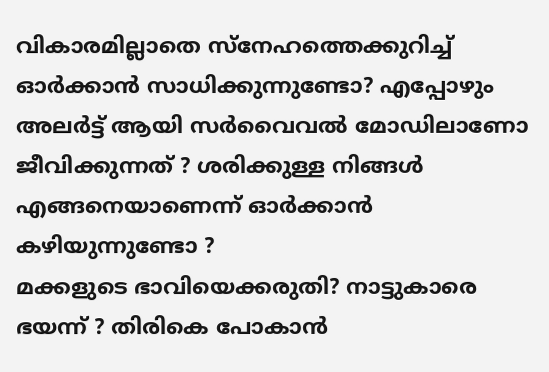വികാരമില്ലാതെ സ്നേഹത്തെക്കുറിച്ച് ഓർക്കാൻ സാധിക്കുന്നുണ്ടോ? എപ്പോഴും അലർട്ട് ആയി സർവൈവൽ മോഡിലാണോ ജീവിക്കുന്നത് ? ശരിക്കുള്ള നിങ്ങൾ എങ്ങനെയാണെന്ന് ഓർക്കാൻ കഴിയുന്നുണ്ടോ ?
മക്കളുടെ ഭാവിയെക്കരുതി? നാട്ടുകാരെ ഭയന്ന് ? തിരികെ പോകാൻ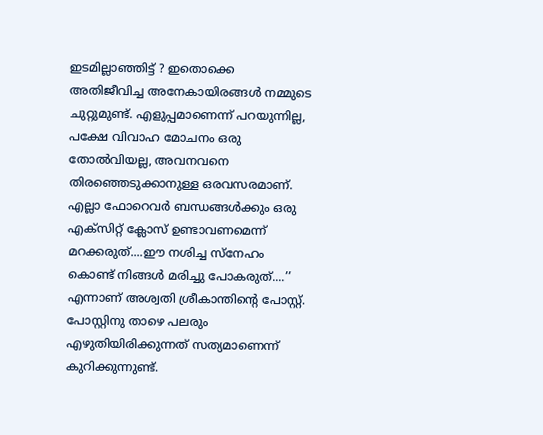ഇടമില്ലാഞ്ഞിട്ട് ? ഇതൊക്കെ അതിജീവിച്ച അനേകായിരങ്ങൾ നമ്മുടെ ചുറ്റുമുണ്ട്. എളുപ്പമാണെന്ന് പറയുന്നില്ല, പക്ഷേ വിവാഹ മോചനം ഒരു തോൽവിയല്ല, അവനവനെ തിരഞ്ഞെടുക്കാനുള്ള ഒരവസരമാണ്. എല്ലാ ഫോറെവര്‍ ബന്ധങ്ങൾക്കും ഒരു എക്സിറ്റ് ക്ലോസ് ഉണ്ടാവണമെന്ന് മറക്കരുത്....ഈ നശിച്ച സ്നേഹം കൊണ്ട് നിങ്ങൾ മരിച്ചു പോകരുത്....’’ എന്നാണ് അശ്വതി ശ്രീകാന്തിന്റെ പോസ്റ്റ്.
പോസ്റ്റിനു താഴെ പലരും എഴുതിയിരിക്കുന്നത് സത്യമാണെന്ന് കുറിക്കുന്നുണ്ട്.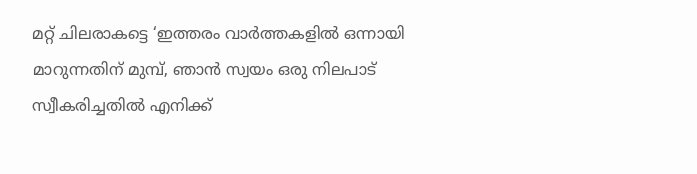മറ്റ് ചിലരാകട്ടെ ‘ഇത്തരം വാർത്തകളിൽ ഒന്നായി മാറുന്നതിന് മുമ്പ്, ഞാൻ സ്വയം ഒരു നിലപാട് സ്വീകരിച്ചതിൽ എനിക്ക്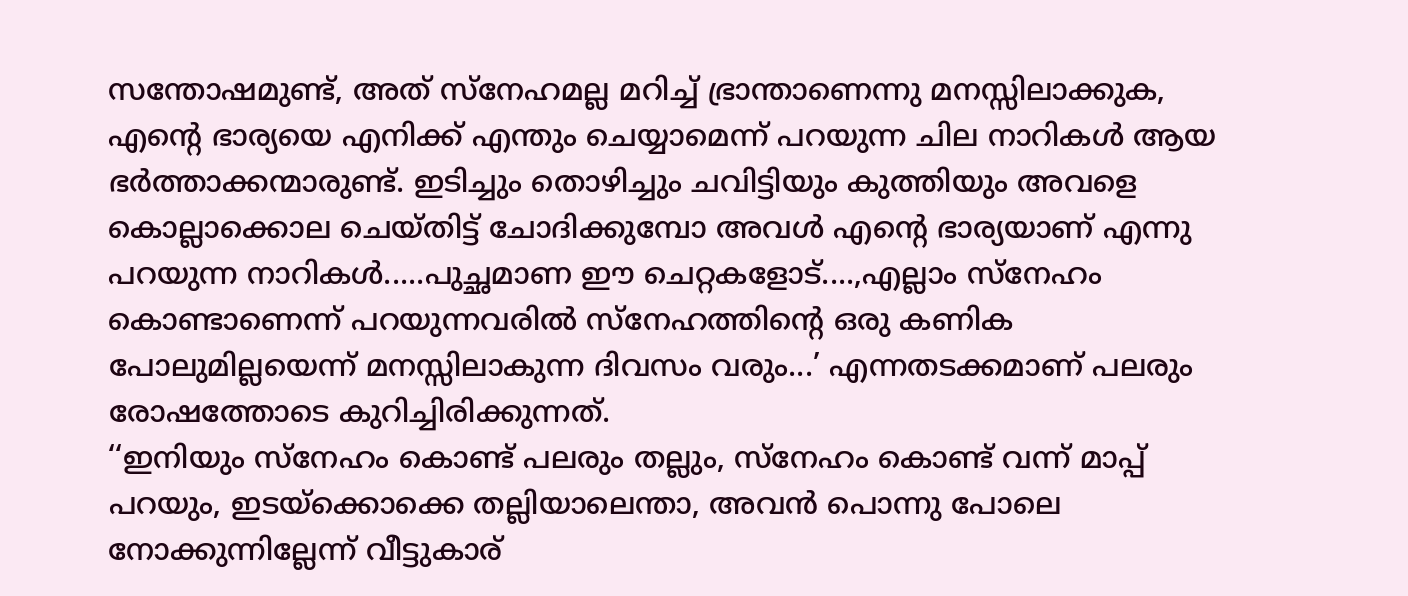സന്തോഷമുണ്ട്, അത് സ്നേഹമല്ല മറിച്ച് ഭ്രാന്താണെന്നു മനസ്സിലാക്കുക, എന്റെ ഭാര്യയെ എനിക്ക് എന്തും ചെയ്യാമെന്ന് പറയുന്ന ചില നാറികൾ ആയ ഭർത്താക്കന്മാരുണ്ട്. ഇടിച്ചും തൊഴിച്ചും ചവിട്ടിയും കുത്തിയും അവളെ കൊല്ലാക്കൊല ചെയ്തിട്ട് ചോദിക്കുമ്പോ അവൾ എന്റെ ഭാര്യയാണ് എന്നു പറയുന്ന നാറികൾ.....പുച്ഛമാണ ഈ ചെറ്റകളോട്....,എല്ലാം സ്നേഹം കൊണ്ടാണെന്ന് പറയുന്നവരിൽ സ്നേഹത്തിൻ്റെ ഒരു കണിക പോലുമില്ലയെന്ന് മനസ്സിലാകുന്ന ദിവസം വരും...’ എന്നതടക്കമാണ് പലരും രോഷത്തോടെ കുറിച്ചിരിക്കുന്നത്.
‘‘ഇനിയും സ്നേഹം കൊണ്ട് പലരും തല്ലും, സ്നേഹം കൊണ്ട് വന്ന് മാപ്പ് പറയും, ഇടയ്ക്കൊക്കെ തല്ലിയാലെന്താ, അവൻ പൊന്നു പോലെ നോക്കുന്നില്ലേന്ന് വീട്ടുകാര്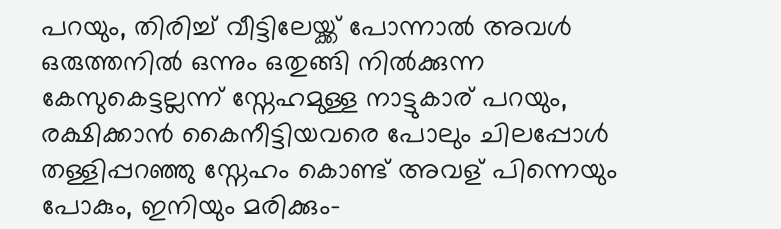പറയും, തിരിച്ച് വീട്ടിലേയ്ക്ക് പോന്നാൽ അവൾ ഒരുത്തനിൽ ഒന്നും ഒതുങ്ങി നിൽക്കുന്ന കേസുകെട്ടല്ലന്ന് സ്നേഹമുള്ള നാട്ടുകാര് പറയും, രക്ഷിക്കാൻ കൈനീട്ടിയവരെ പോലും ചിലപ്പോൾ തള്ളിപ്പറഞ്ഞു സ്നേഹം കൊണ്ട് അവള് പിന്നെയും പോകും, ഇനിയും മരിക്കും-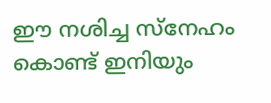ഈ നശിച്ച സ്നേഹം കൊണ്ട് ഇനിയും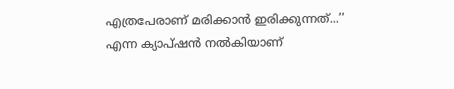എത്രപേരാണ് മരിക്കാൻ ഇരിക്കുന്നത്...’’ എന്ന ക്യാപ്ഷന്‍ നല്‍കിയാണ്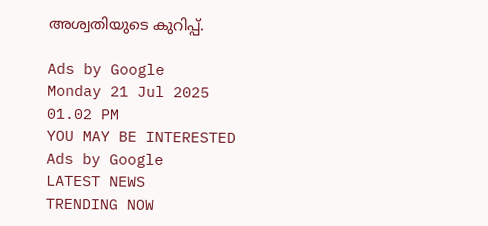അശ്വതിയുടെ കുറിപ്പ്.

Ads by Google
Monday 21 Jul 2025 01.02 PM
YOU MAY BE INTERESTED
Ads by Google
LATEST NEWS
TRENDING NOW